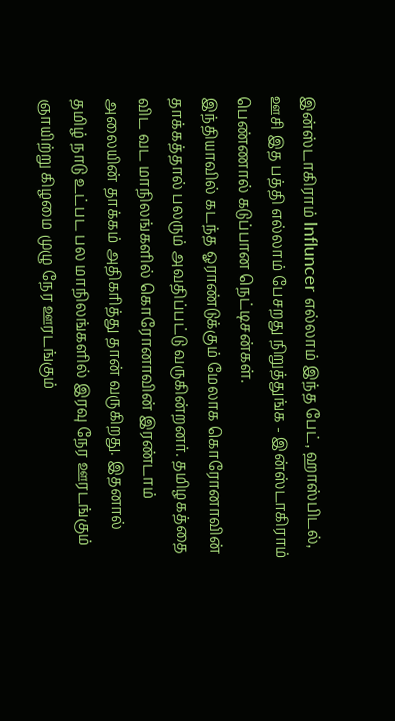இன்ஸ்டாகிராம் Influncer எல்லாம் இந்த பேட், ஹாஸ்பிடல், ஊசி இத பத்தி எல்லாம் பேசறது நிறுத்துங்க - இன்ஸ்டாகிராம் பெண்ணால் கடுப்பான நெட்டிசன்கள்.
இந்தியாவில் கடந்த ஓராண்டுக்கும் மேலாக கொரோனாவின் தாக்கத்தால் பலரும் அவதிப்பட்டு வருகின்றனர். தமிழகத்தை விட வட மாநிலங்களில் கொரோனாவின் இரண்டாம் அலையின் தாக்கம் அதிகரித்து தான் வருகிறது. இதனால் தமிழ் நாடு உட்பட பல மாநிலங்களில் இரவு நேர ஊரடங்கும் ஞாயிற்று கிழமை முழு நேர ஊரடங்கும்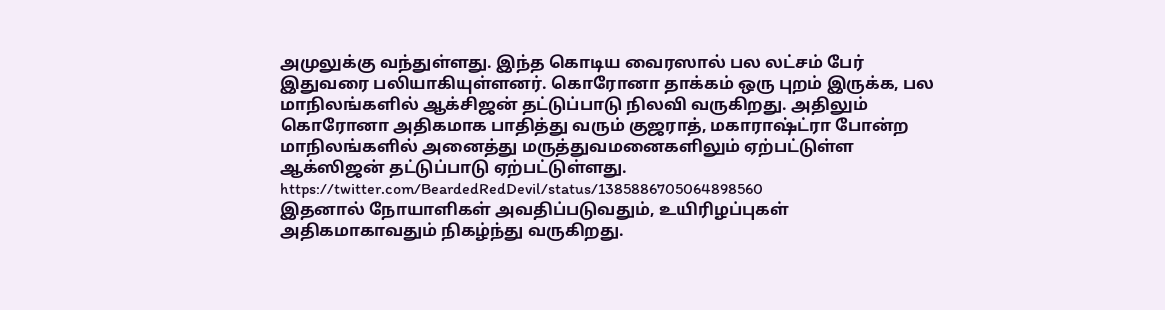அமுலுக்கு வந்துள்ளது. இந்த கொடிய வைரஸால் பல லட்சம் பேர் இதுவரை பலியாகியுள்ளனர். கொரோனா தாக்கம் ஒரு புறம் இருக்க, பல மாநிலங்களில் ஆக்சிஜன் தட்டுப்பாடு நிலவி வருகிறது. அதிலும் கொரோனா அதிகமாக பாதித்து வரும் குஜராத், மகாராஷ்ட்ரா போன்ற மாநிலங்களில் அனைத்து மருத்துவமனைகளிலும் ஏற்பட்டுள்ள ஆக்ஸிஜன் தட்டுப்பாடு ஏற்பட்டுள்ளது.
https://twitter.com/BeardedRedDevil/status/1385886705064898560
இதனால் நோயாளிகள் அவதிப்படுவதும், உயிரிழப்புகள் அதிகமாகாவதும் நிகழ்ந்து வருகிறது.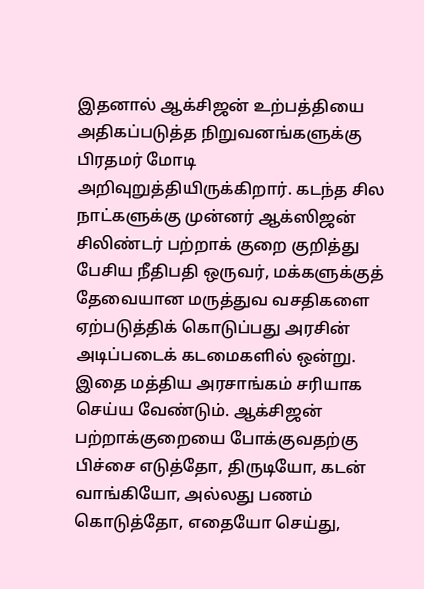இதனால் ஆக்சிஜன் உற்பத்தியை அதிகப்படுத்த நிறுவனங்களுக்கு பிரதமர் மோடி அறிவுறுத்தியிருக்கிறார். கடந்த சில நாட்களுக்கு முன்னர் ஆக்ஸிஜன் சிலிண்டர் பற்றாக் குறை குறித்து பேசிய நீதிபதி ஒருவர், மக்களுக்குத் தேவையான மருத்துவ வசதிகளை ஏற்படுத்திக் கொடுப்பது அரசின் அடிப்படைக் கடமைகளில் ஒன்று. இதை மத்திய அரசாங்கம் சரியாக செய்ய வேண்டும். ஆக்சிஜன் பற்றாக்குறையை போக்குவதற்கு பிச்சை எடுத்தோ, திருடியோ, கடன் வாங்கியோ, அல்லது பணம் கொடுத்தோ, எதையோ செய்து,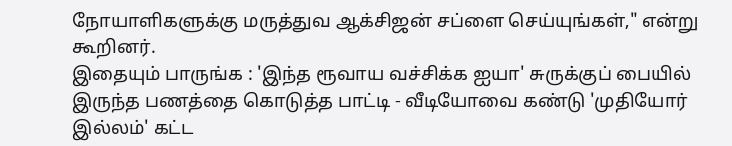நோயாளிகளுக்கு மருத்துவ ஆக்சிஜன் சப்ளை செய்யுங்கள்," என்று கூறினர்.
இதையும் பாருங்க : 'இந்த ரூவாய வச்சிக்க ஐயா' சுருக்குப் பையில் இருந்த பணத்தை கொடுத்த பாட்டி - வீடியோவை கண்டு 'முதியோர் இல்லம்' கட்ட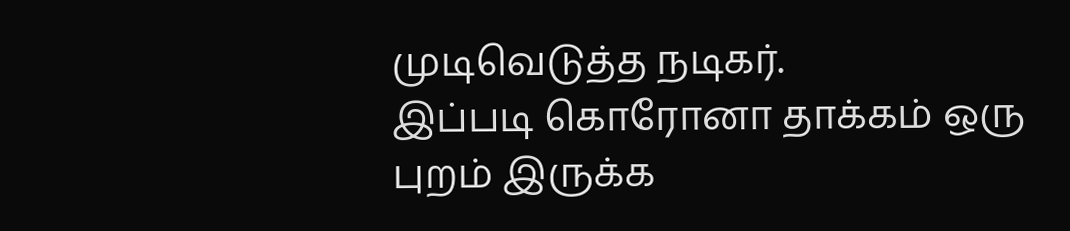முடிவெடுத்த நடிகர்.
இப்படி கொரோனா தாக்கம் ஒரு புறம் இருக்க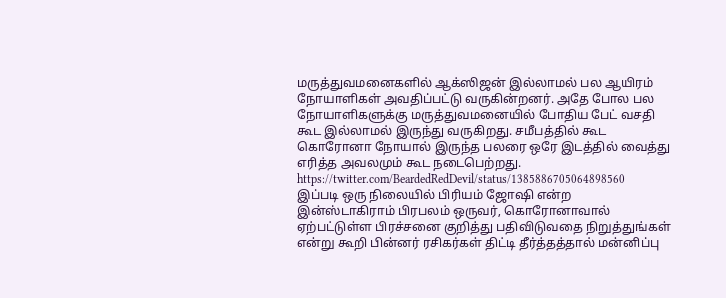மருத்துவமனைகளில் ஆக்ஸிஜன் இல்லாமல் பல ஆயிரம் நோயாளிகள் அவதிப்பட்டு வருகின்றனர். அதே போல பல நோயாளிகளுக்கு மருத்துவமனையில் போதிய பேட் வசதி கூட இல்லாமல் இருந்து வருகிறது. சமீபத்தில் கூட கொரோனா நோயால் இருந்த பலரை ஒரே இடத்தில் வைத்து எரித்த அவலமும் கூட நடைபெற்றது.
https://twitter.com/BeardedRedDevil/status/1385886705064898560
இப்படி ஒரு நிலையில் பிரியம் ஜோஷி என்ற இன்ஸ்டாகிராம் பிரபலம் ஒருவர், கொரோனாவால் ஏற்பட்டுள்ள பிரச்சனை குறித்து பதிவிடுவதை நிறுத்துங்கள் என்று கூறி பின்னர் ரசிகர்கள் திட்டி தீர்த்தத்தால் மன்னிப்பு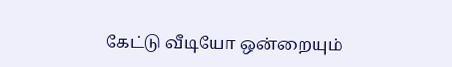கேட்டு வீடியோ ஒன்றையும்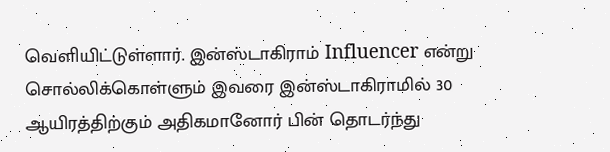வெளியிட்டுள்ளார். இன்ஸ்டாகிராம் Influencer என்று சொல்லிக்கொள்ளும் இவரை இன்ஸ்டாகிராமில் 30 ஆயிரத்திற்கும் அதிகமானோர் பின் தொடர்ந்து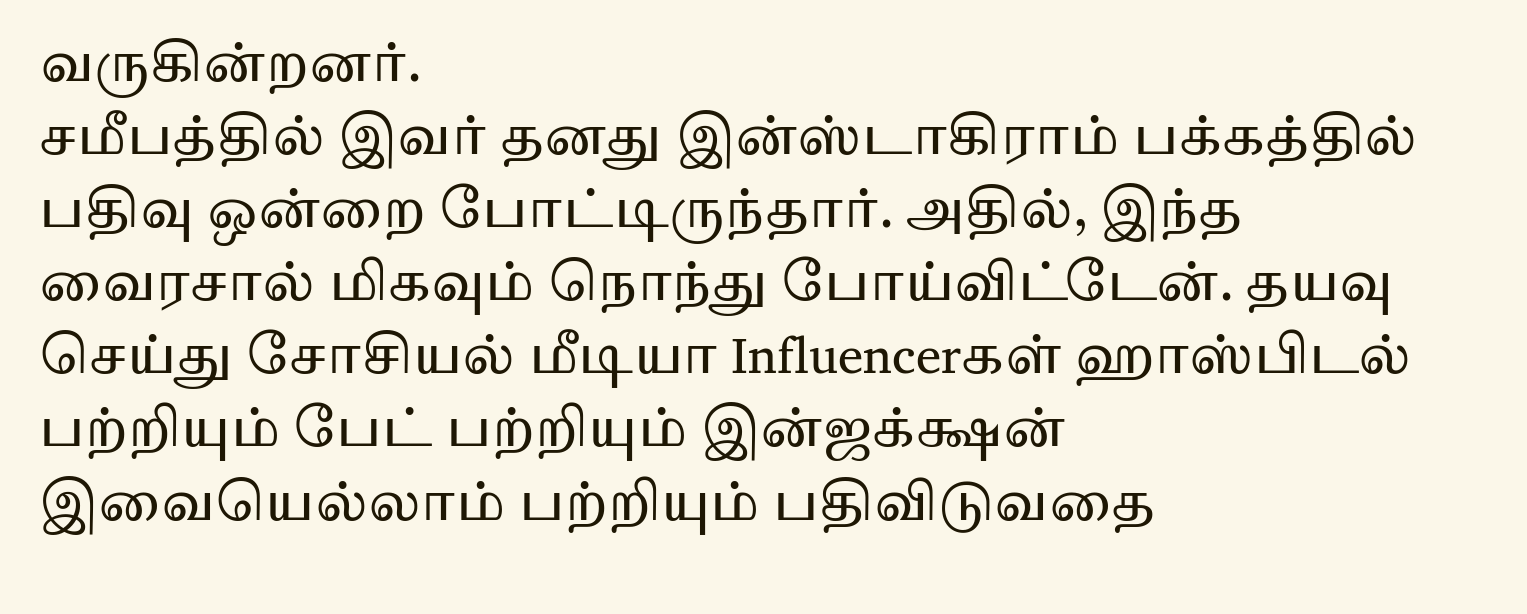வருகின்றனர்.
சமீபத்தில் இவர் தனது இன்ஸ்டாகிராம் பக்கத்தில் பதிவு ஒன்றை போட்டிருந்தார். அதில், இந்த வைரசால் மிகவும் நொந்து போய்விட்டேன். தயவு செய்து சோசியல் மீடியா Influencerகள் ஹாஸ்பிடல் பற்றியும் பேட் பற்றியும் இன்ஜக்க்ஷன் இவையெல்லாம் பற்றியும் பதிவிடுவதை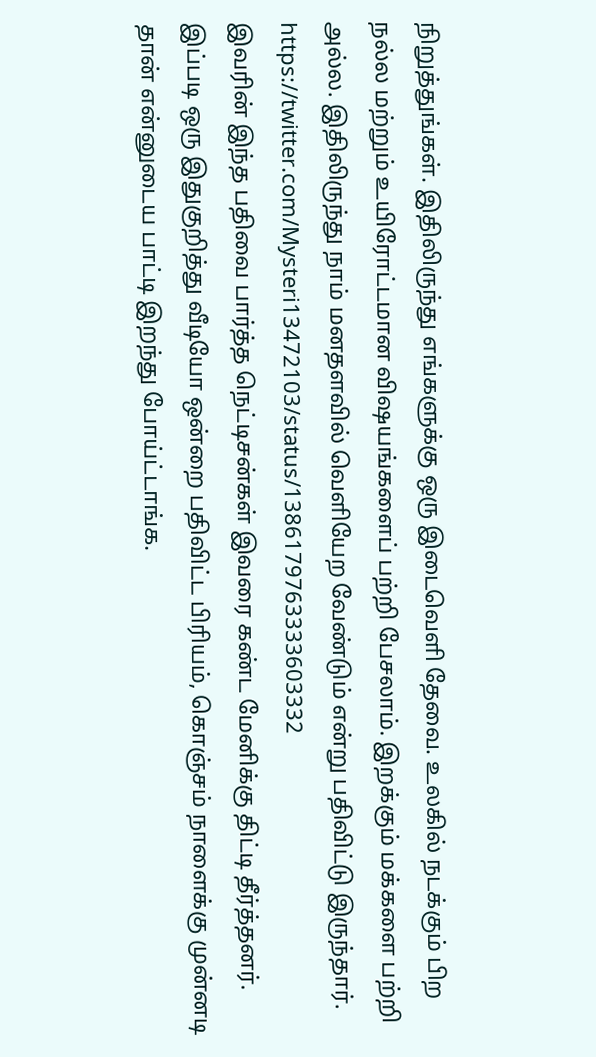நிறுத்துங்கள். இதிலிருந்து எங்களுக்கு ஒரு இடைவெளி தேவை. உலகில் நடக்கும் பிற நல்ல மற்றும் உயிரோட்டமான விஷயங்களைப் பற்றி பேசலாம். இறக்கும் மக்களை பற்றி அல்ல. இதிலிருந்து நாம் மனதளவில் வெளியேற வேண்டும் என்று பதிவிட்டு இருந்தார்.
https://twitter.com/Mysteri13472103/status/1386179763333603332
இவரின் இந்த பதிவை பார்த்த நெட்டிசன்கள் இவரை கண்ட மேனிக்கு திட்டி தீர்த்தனர். இப்படி ஒரு இதுகுறித்து வீடியோ ஒன்றை பதிவிட்ட பிரியம், கொஞ்சம் நாளைக்கு முன்னடி தான் என்னுடைய பாட்டி இறந்து போய்ட்டாங்க.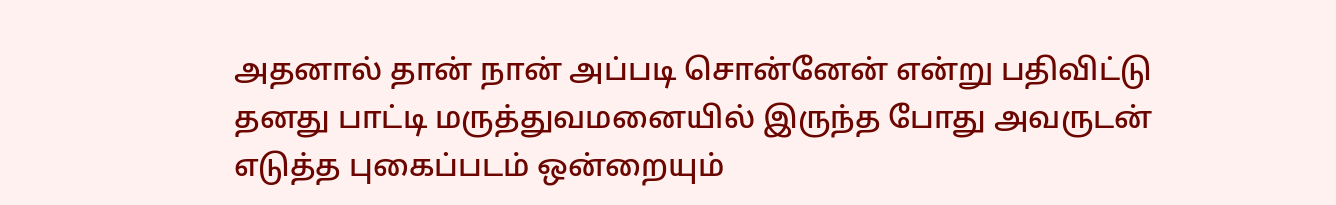அதனால் தான் நான் அப்படி சொன்னேன் என்று பதிவிட்டு தனது பாட்டி மருத்துவமனையில் இருந்த போது அவருடன் எடுத்த புகைப்படம் ஒன்றையும்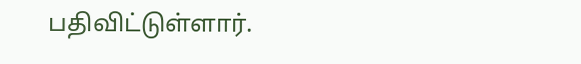பதிவிட்டுள்ளார்.